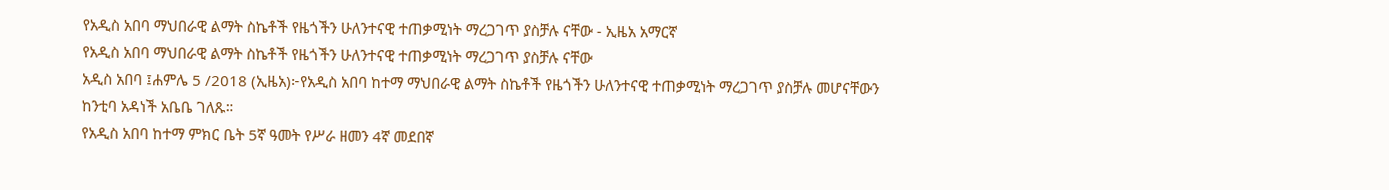የአዲስ አበባ ማህበራዊ ልማት ስኬቶች የዜጎችን ሁለንተናዊ ተጠቃሚነት ማረጋገጥ ያስቻሉ ናቸው - ኢዜአ አማርኛ
የአዲስ አበባ ማህበራዊ ልማት ስኬቶች የዜጎችን ሁለንተናዊ ተጠቃሚነት ማረጋገጥ ያስቻሉ ናቸው
አዲስ አበባ ፤ሐምሌ 5 /2018 (ኢዜአ)፦የአዲስ አበባ ከተማ ማህበራዊ ልማት ስኬቶች የዜጎችን ሁለንተናዊ ተጠቃሚነት ማረጋገጥ ያስቻሉ መሆናቸውን ከንቲባ አዳነች አቤቤ ገለጹ።
የአዲስ አበባ ከተማ ምክር ቤት 5ኛ ዓመት የሥራ ዘመን 4ኛ መደበኛ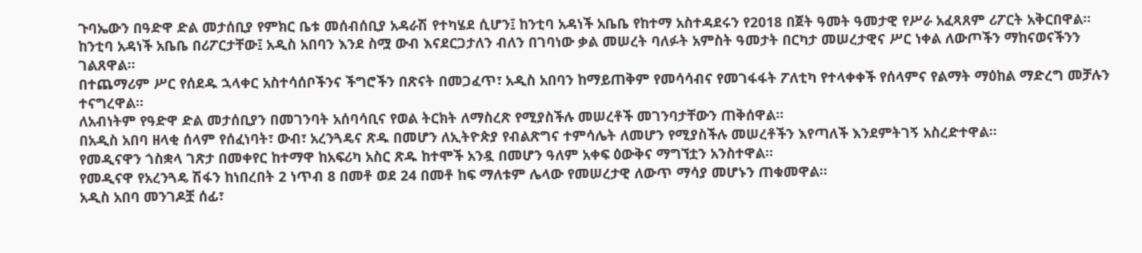ጉባኤውን በዓድዋ ድል መታሰቢያ የምክር ቤቱ መሰብሰቢያ አዳራሽ የተካሄደ ሲሆን፤ ከንቲባ አዳነች አቤቤ የከተማ አስተዳደሩን የ2018 በጀት ዓመት ዓመታዊ የሥራ አፈጻጸም ሪፖርት አቅርበዋል።
ከንቲባ አዳነች አቤቤ በሪፖርታቸው፤ አዲስ አበባን እንደ ስሟ ውብ እናደርጋታለን ብለን በገባነው ቃል መሠረት ባለፉት አምስት ዓመታት በርካታ መሠረታዊና ሥር ነቀል ለውጦችን ማከናወናችንን ገልጸዋል።
በተጨማሪም ሥር የሰደዱ ኋላቀር አስተሳሰቦችንና ችግሮችን በጽናት በመጋፈጥ፣ አዲስ አበባን ከማይጠቅም የመሳሳብና የመገፋፋት ፖለቲካ የተላቀቀች የሰላምና የልማት ማዕከል ማድረግ መቻሉን ተናግረዋል።
ለአብነትም የዓድዋ ድል መታሰቢያን በመገንባት አሰባሳቢና የወል ትርክት ለማስረጽ የሚያስችሉ መሠረቶች መገንባታቸውን ጠቅሰዋል።
በአዲስ አበባ ዘላቂ ሰላም የሰፈነባት፣ ውብ፣ አረንጓዴና ጽዱ በመሆን ለኢትዮጵያ የብልጽግና ተምሳሌት ለመሆን የሚያስችሉ መሠረቶችን እየጣለች እንደምትገኝ አስረድተዋል።
የመዲናዋን ጎስቋላ ገጽታ በመቀየር ከተማዋ ከአፍሪካ አስር ጽዱ ከተሞች አንዷ በመሆን ዓለም አቀፍ ዕውቅና ማግኘቷን አንስተዋል።
የመዲናዋ የአረንጓዴ ሽፋን ከነበረበት 2 ነጥብ 8 በመቶ ወደ 24 በመቶ ከፍ ማለቱም ሌላው የመሠረታዊ ለውጥ ማሳያ መሆኑን ጠቁመዋል።
አዲስ አበባ መንገዶቿ ሰፊ፣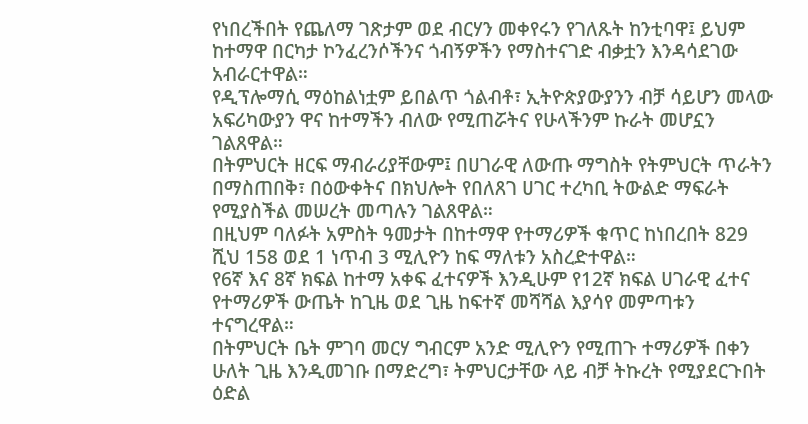የነበረችበት የጨለማ ገጽታም ወደ ብርሃን መቀየሩን የገለጹት ከንቲባዋ፤ ይህም ከተማዋ በርካታ ኮንፈረንሶችንና ጎብኝዎችን የማስተናገድ ብቃቷን እንዳሳደገው አብራርተዋል።
የዲፕሎማሲ ማዕከልነቷም ይበልጥ ጎልብቶ፣ ኢትዮጵያውያንን ብቻ ሳይሆን መላው አፍሪካውያን ዋና ከተማችን ብለው የሚጠሯትና የሁላችንም ኩራት መሆኗን ገልጸዋል።
በትምህርት ዘርፍ ማብራሪያቸውም፤ በሀገራዊ ለውጡ ማግስት የትምህርት ጥራትን በማስጠበቅ፣ በዕውቀትና በክህሎት የበለጸገ ሀገር ተረካቢ ትውልድ ማፍራት የሚያስችል መሠረት መጣሉን ገልጸዋል።
በዚህም ባለፉት አምስት ዓመታት በከተማዋ የተማሪዎች ቁጥር ከነበረበት 829 ሺህ 158 ወደ 1 ነጥብ 3 ሚሊዮን ከፍ ማለቱን አስረድተዋል።
የ6ኛ እና 8ኛ ክፍል ከተማ አቀፍ ፈተናዎች እንዲሁም የ12ኛ ክፍል ሀገራዊ ፈተና የተማሪዎች ውጤት ከጊዜ ወደ ጊዜ ከፍተኛ መሻሻል እያሳየ መምጣቱን ተናግረዋል።
በትምህርት ቤት ምገባ መርሃ ግብርም አንድ ሚሊዮን የሚጠጉ ተማሪዎች በቀን ሁለት ጊዜ እንዲመገቡ በማድረግ፣ ትምህርታቸው ላይ ብቻ ትኩረት የሚያደርጉበት ዕድል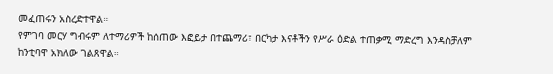መፈጠሩን አስረድተዋል።
የምገባ መርሃ ግብሩም ለተማሪዎች ከሰጠው እፎይታ በተጨማሪ፣ በርካታ እናቶችን የሥራ ዕድል ተጠቃሚ ማድረግ እንዳስቻለም ከንቲባዋ አክለው ገልጸዋል።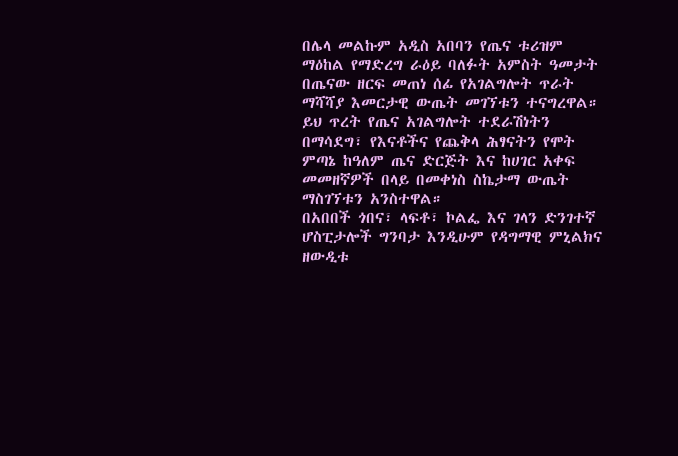በሌላ መልኩም አዲስ አበባን የጤና ቱሪዝም ማዕከል የማድረግ ራዕይ ባለፉት አምስት ዓመታት በጤናው ዘርፍ መጠነ ሰፊ የአገልግሎት ጥራት ማሻሻያ እመርታዊ ውጤት መገኘቱን ተናግረዋል።
ይህ ጥረት የጤና አገልግሎት ተደራሽነትን በማሳደግ፣ የእናቶችና የጨቅላ ሕፃናትን የሞት ምጣኔ ከዓለም ጤና ድርጅት እና ከሀገር አቀፍ መመዘኛዎች በላይ በመቀነስ ስኬታማ ውጤት ማስገኘቱን አንስተዋል።
በአበበች ጎበና፣ ላፍቶ፣ ኮልፌ እና ገላን ድንገተኛ ሆስፒታሎች ግንባታ እንዲሁም የዳግማዊ ምኒልክና ዘውዲቱ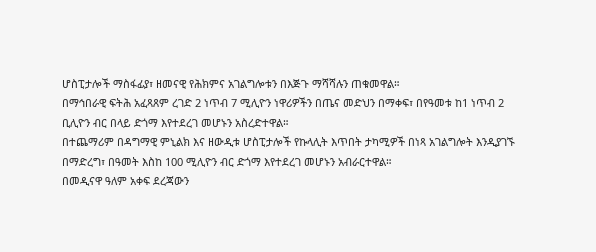ሆስፒታሎች ማስፋፊያ፣ ዘመናዊ የሕክምና አገልግሎቱን በእጅጉ ማሻሻሉን ጠቁመዋል።
በማኅበራዊ ፍትሕ አፈጻጸም ረገድ 2 ነጥብ 7 ሚሊዮን ነዋሪዎችን በጤና መድህን በማቀፍ፣ በየዓመቱ ከ1 ነጥብ 2 ቢሊዮን ብር በላይ ድጎማ እየተደረገ መሆኑን አስረድተዋል።
በተጨማሪም በዳግማዊ ምኒልክ እና ዘውዲቱ ሆስፒታሎች የኩላሊት እጥበት ታካሚዎች በነጻ አገልግሎት እንዲያገኙ በማድረግ፣ በዓመት እስከ 100 ሚሊዮን ብር ድጎማ እየተደረገ መሆኑን አብራርተዋል።
በመዲናዋ ዓለም አቀፍ ደረጃውን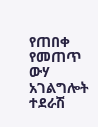የጠበቀ የመጠጥ ውሃ አገልግሎት ተደራሽ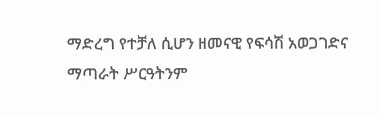ማድረግ የተቻለ ሲሆን ዘመናዊ የፍሳሽ አወጋገድና ማጣራት ሥርዓትንም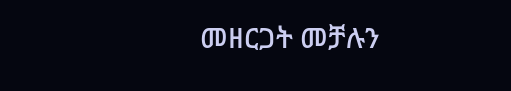መዘርጋት መቻሉን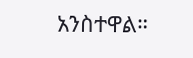አንስተዋል።